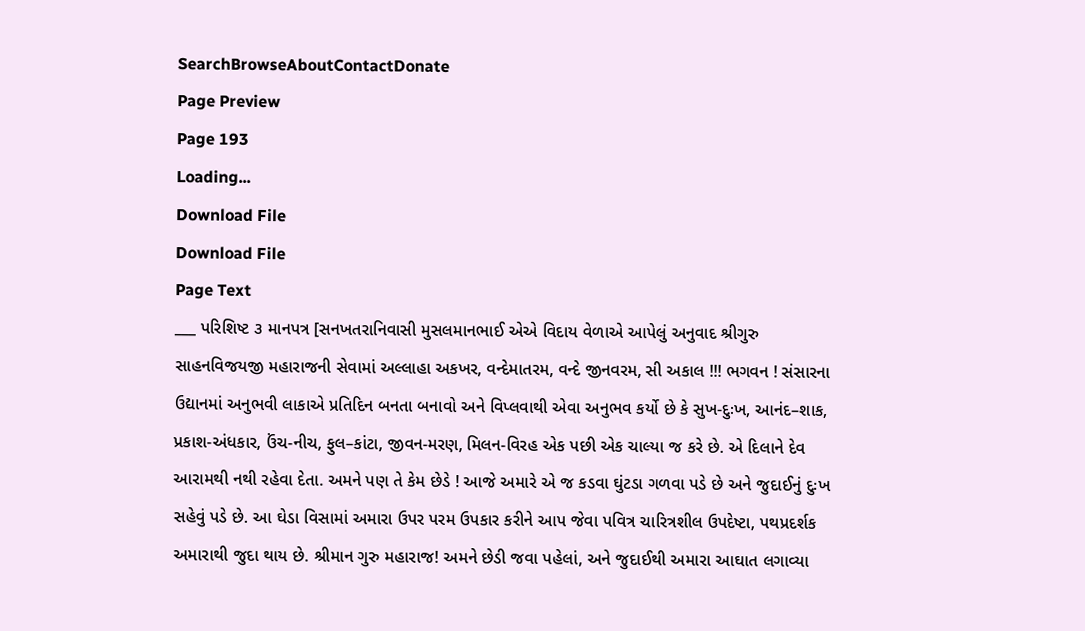SearchBrowseAboutContactDonate
Page Preview
Page 193
Loading...
Download File
Download File
Page Text
___ પરિશિષ્ટ ૩ માનપત્ર [સનખતરાનિવાસી મુસલમાનભાઈ એએ વિદાય વેળાએ આપેલું અનુવાદ શ્રીગુરુ સાહનવિજયજી મહારાજની સેવામાં અલ્લાહા અકખર, વન્દેમાતરમ, વન્દે જીનવરમ, સી અકાલ !!! ભગવન ! સંસારના ઉદ્યાનમાં અનુભવી લાકાએ પ્રતિદિન બનતા બનાવો અને વિપ્લવાથી એવા અનુભવ કર્યો છે કે સુખ-દુઃખ, આનંદ–શાક, પ્રકાશ-અંધકાર, ઉંચ-નીચ, ફુલ–કાંટા, જીવન-મરણ, મિલન-વિરહ એક પછી એક ચાલ્યા જ કરે છે. એ દિલાને દેવ આરામથી નથી રહેવા દેતા. અમને પણ તે કેમ છેડે ! આજે અમારે એ જ કડવા ઘુંટડા ગળવા પડે છે અને જુદાઈનું દુઃખ સહેવું પડે છે. આ ઘેડા વિસામાં અમારા ઉપર પરમ ઉપકાર કરીને આપ જેવા પવિત્ર ચારિત્રશીલ ઉપદેષ્ટા, પથપ્રદર્શક અમારાથી જુદા થાય છે. શ્રીમાન ગુરુ મહારાજ! અમને છેડી જવા પહેલાં, અને જુદાઈથી અમારા આઘાત લગાવ્યા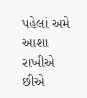પહેલાં અમે આશા રાખીએ છીએ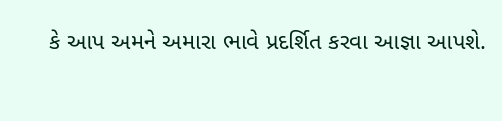કે આપ અમને અમારા ભાવે પ્રદર્શિત કરવા આજ્ઞા આપશે.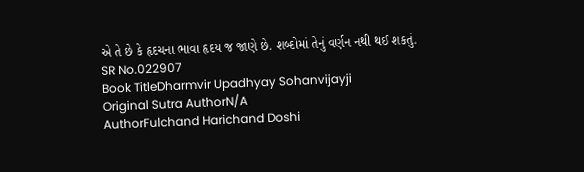એ તે છે કે હૃદચના ભાવા હૃદય જ જાણે છે. શબ્દોમાં તેનું વર્ણન નથી થઈ શકતું.
SR No.022907
Book TitleDharmvir Upadhyay Sohanvijayji
Original Sutra AuthorN/A
AuthorFulchand Harichand Doshi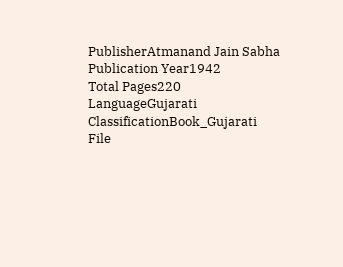PublisherAtmanand Jain Sabha
Publication Year1942
Total Pages220
LanguageGujarati
ClassificationBook_Gujarati
File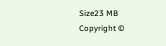Size23 MB
Copyright ©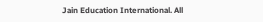Jain Education International. All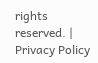rights reserved. | Privacy Policy